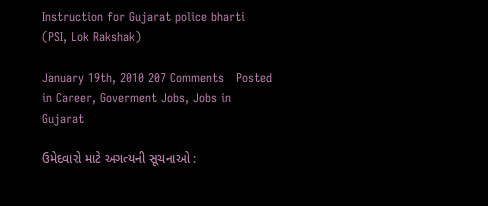Instruction for Gujarat police bharti (PSI, Lok Rakshak)

January 19th, 2010 207 Comments   Posted in Career, Goverment Jobs, Jobs in Gujarat

ઉમેદવારો માટે અગત્યની સૂચનાઓ :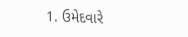1. ઉમેદવારે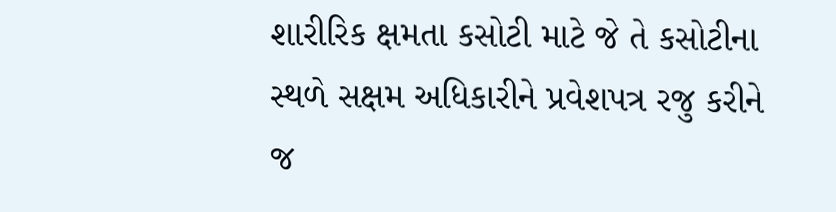શારીરિક ક્ષમતા કસોટી માટે જે તે કસોટીના સ્થળે સક્ષમ અધિકારીને પ્રવેશપત્ર રજુ કરીને જ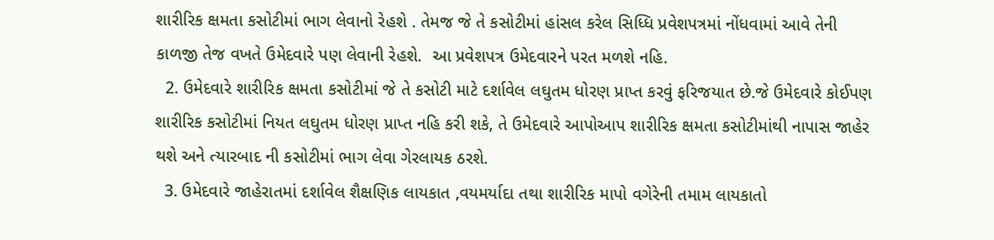શારીરિક ક્ષમતા કસોટીમાં ભાગ લેવાનો રેહશે . તેમજ જે તે કસોટીમાં હાંસલ કરેલ સિધ્ધિ પ્રવેશપત્રમાં નોંધવામાં આવે તેની કાળજી તેજ વખતે ઉમેદવારે પણ લેવાની રેહશે.  આ પ્રવેશપત્ર ઉમેદવારને પરત મળશે નહિ.
  2. ઉમેદવારે શારીરિક ક્ષમતા કસોટીમાં જે તે કસોટી માટે દર્શાવેલ લઘુતમ ધોરણ પ્રાપ્ત કરવું ફરિજયાત છે.જે ઉમેદવારે કોઈપણ શારીરિક કસોટીમાં નિયત લઘુતમ ધોરણ પ્રાપ્ત નહિ કરી શકે, તે ઉમેદવારે આપોઆપ શારીરિક ક્ષમતા કસોટીમાંથી નાપાસ જાહેર થશે અને ત્યારબાદ ની કસોટીમાં ભાગ લેવા ગેરલાયક ઠરશે.
  3. ઉમેદવારે જાહેરાતમાં દર્શાવેલ શૈક્ષણિક લાયકાત ,વયમર્યાદા તથા શારીરિક માપો વગેરેની તમામ લાયકાતો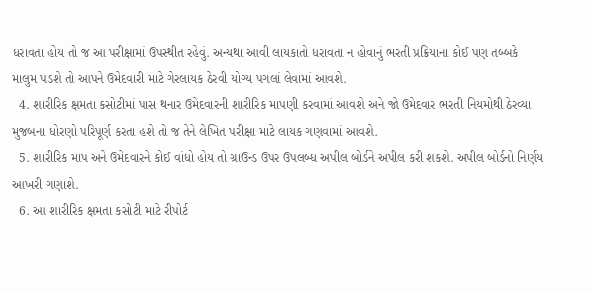ધરાવતા હોય તો જ આ પરીક્ષામાં ઉપસ્થીત રહેવું. અન્યથા આવી લાયકાતો ધરાવતા ન હોવાનું ભરતી પ્રક્રિયાના કોઈ પણ તબ્બકે માલુમ પડશે તો આપને ઉમેદવારી માટે ગેરલાયક ઠેરવી યોગ્ય પગલાં લેવામાં આવશે.
  4. શારીરિક ક્ષમતા કસોટીમાં પાસ થનાર ઉમેદવારની શારીરિક માપણી કરવામાં આવશે અને જો ઉમેદવાર ભરતી નિયમોથી ઠેરવ્યા મુજબના ધોરણો પરિપૂર્ણ કરતા હશે તો જ તેને લેખિત પરીક્ષા માટે લાયક ગણવામાં આવશે.
  5. શારીરિક માપ અને ઉમેદવારને કોઈ વાંધો હોય તો ગ્રાઉન્ડ ઉપર ઉપલબ્ધ અપીલ બોર્ડને અપીલ કરી શકશે. અપીલ બોર્ડનો નિર્ણય આખરી ગણાશે.
  6. આ શારીરિક ક્ષમતા કસોટી માટે રીપોર્ટ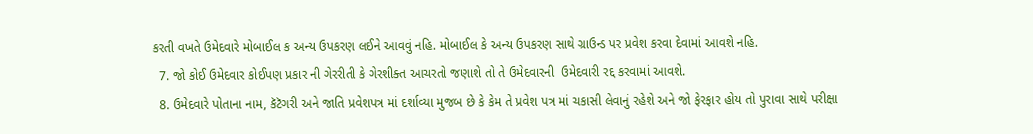કરતી વખતે ઉમેદવારે મોબાઈલ ક અન્ય ઉપકરણ લઈને આવવું નહિ. મોબાઈલ કે અન્ય ઉપકરણ સાથે ગ્રાઉન્ડ પર પ્રવેશ કરવા દેવામાં આવશે નહિ.
  7. જો કોઈ ઉમેદવાર કોઈપણ પ્રકાર ની ગેરરીતી કે ગેરશીક્ત આચરતો જણાશે તો તે ઉમેદવારની  ઉમેદવારી રદ્દ કરવામાં આવશે.
  8. ઉમેદવારે પોતાના નામ, કૅટૅગરી અને જાતિ પ્રવેશપત્ર માં દર્શાવ્યા મુજબ છે કે કેમ તે પ્રવેશ પત્ર માં ચકાસી લેવાનું રહેશે અને જો ફેરફાર હોય તો પુરાવા સાથે પરીક્ષા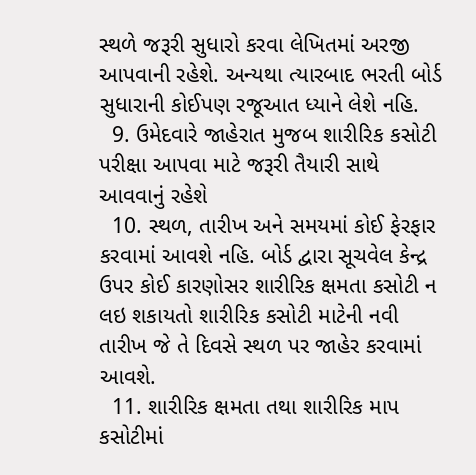સ્થળે જરૂરી સુધારો કરવા લેખિતમાં અરજી આપવાની રહેશે. અન્યથા ત્યારબાદ ભરતી બોર્ડ સુધારાની કોઈપણ રજૂઆત ધ્યાને લેશે નહિ.
  9. ઉમેદવારે જાહેરાત મુજબ શારીરિક કસોટી પરીક્ષા આપવા માટે જરૂરી તૈયારી સાથે આવવાનું રહેશે
  10. સ્થળ, તારીખ અને સમયમાં કોઈ ફેરફાર કરવામાં આવશે નહિ. બોર્ડ દ્વારા સૂચવેલ કેન્દ્ર  ઉપર કોઈ કારણોસર શારીરિક ક્ષમતા કસોટી ન લઇ શકાયતો શારીરિક કસોટી માટેની નવી તારીખ જે તે દિવસે સ્થળ પર જાહેર કરવામાં આવશે.
  11. શારીરિક ક્ષમતા તથા શારીરિક માપ કસોટીમાં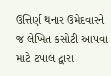ઉત્તિર્ણ થનાર ઉમેદવારને જ લેખિત કસોટી આપવા માટે ટપાલ દ્વારા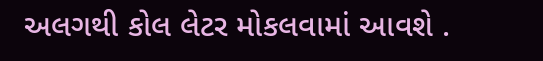અલગથી કોલ લેટર મોકલવામાં આવશે .